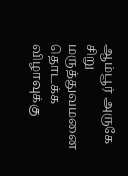ஆம்பூர் அருகே சிறு மருத்துவமனை தொடக்க விழாவுக்கு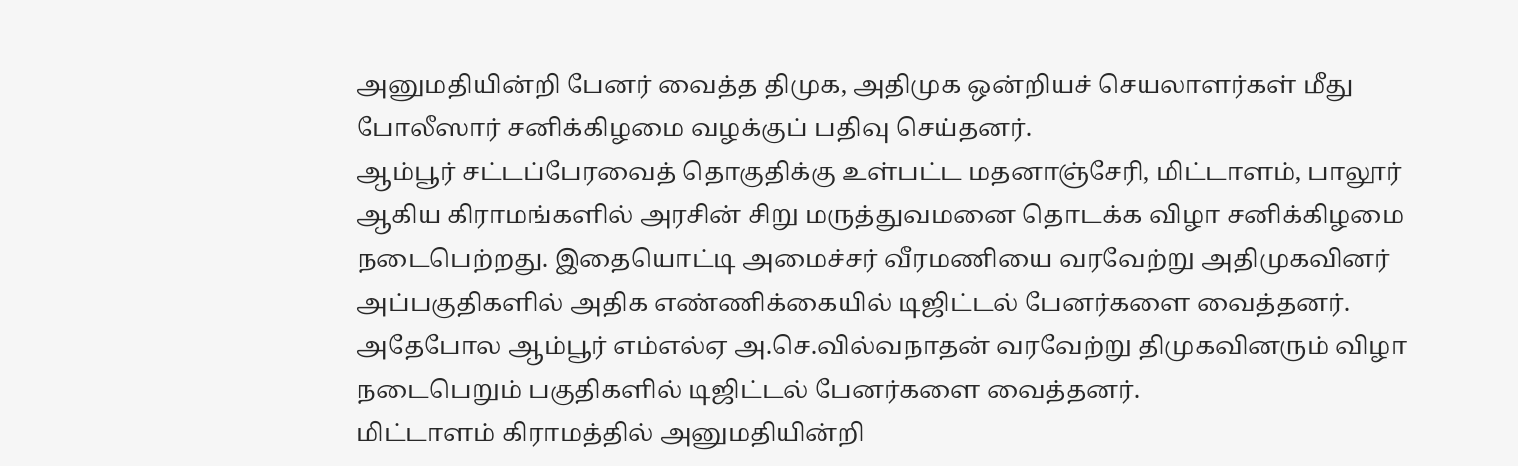அனுமதியின்றி பேனர் வைத்த திமுக, அதிமுக ஒன்றியச் செயலாளர்கள் மீது போலீஸார் சனிக்கிழமை வழக்குப் பதிவு செய்தனர்.
ஆம்பூர் சட்டப்பேரவைத் தொகுதிக்கு உள்பட்ட மதனாஞ்சேரி, மிட்டாளம், பாலூர் ஆகிய கிராமங்களில் அரசின் சிறு மருத்துவமனை தொடக்க விழா சனிக்கிழமை நடைபெற்றது. இதையொட்டி அமைச்சர் வீரமணியை வரவேற்று அதிமுகவினர் அப்பகுதிகளில் அதிக எண்ணிக்கையில் டிஜிட்டல் பேனர்களை வைத்தனர்.
அதேபோல ஆம்பூர் எம்எல்ஏ அ.செ.வில்வநாதன் வரவேற்று திமுகவினரும் விழா நடைபெறும் பகுதிகளில் டிஜிட்டல் பேனர்களை வைத்தனர்.
மிட்டாளம் கிராமத்தில் அனுமதியின்றி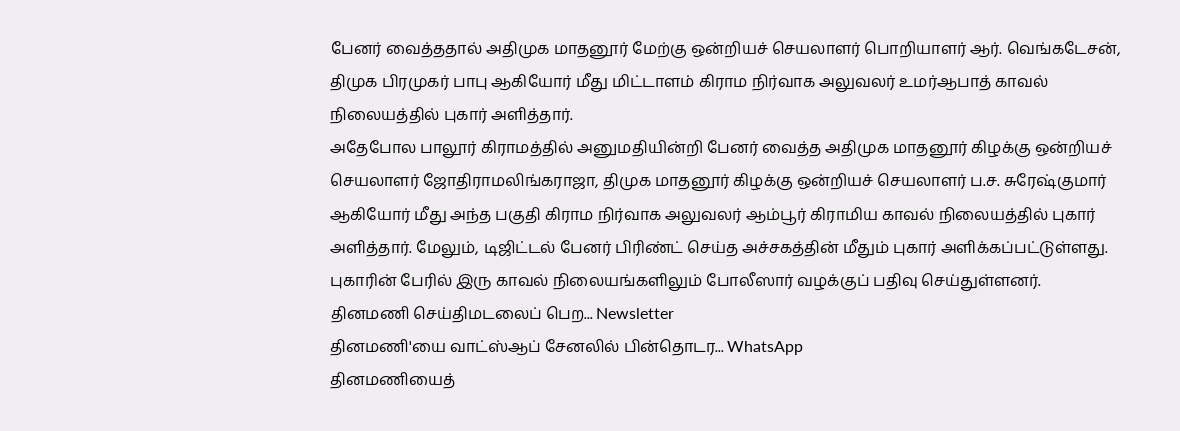பேனர் வைத்ததால் அதிமுக மாதனூர் மேற்கு ஒன்றியச் செயலாளர் பொறியாளர் ஆர். வெங்கடேசன், திமுக பிரமுகர் பாபு ஆகியோர் மீது மிட்டாளம் கிராம நிர்வாக அலுவலர் உமர்ஆபாத் காவல் நிலையத்தில் புகார் அளித்தார்.
அதேபோல பாலூர் கிராமத்தில் அனுமதியின்றி பேனர் வைத்த அதிமுக மாதனூர் கிழக்கு ஒன்றியச் செயலாளர் ஜோதிராமலிங்கராஜா, திமுக மாதனூர் கிழக்கு ஒன்றியச் செயலாளர் ப.ச. சுரேஷ்குமார் ஆகியோர் மீது அந்த பகுதி கிராம நிர்வாக அலுவலர் ஆம்பூர் கிராமிய காவல் நிலையத்தில் புகார் அளித்தார். மேலும், டிஜிட்டல் பேனர் பிரிண்ட் செய்த அச்சகத்தின் மீதும் புகார் அளிக்கப்பட்டுள்ளது.
புகாரின் பேரில் இரு காவல் நிலையங்களிலும் போலீஸார் வழக்குப் பதிவு செய்துள்ளனர்.
தினமணி செய்திமடலைப் பெற... Newsletter
தினமணி'யை வாட்ஸ்ஆப் சேனலில் பின்தொடர... WhatsApp
தினமணியைத்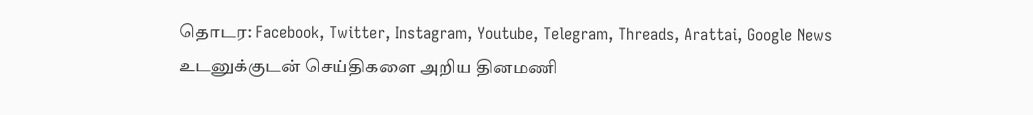தொடர: Facebook, Twitter, Instagram, Youtube, Telegram, Threads, Arattai, Google News
உடனுக்குடன் செய்திகளை அறிய தினமணி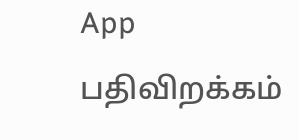App பதிவிறக்கம்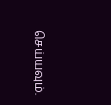செய்யவும்.